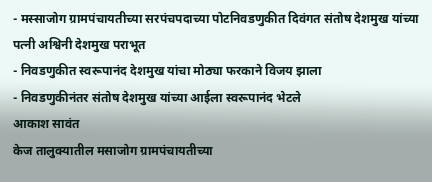- मस्साजोग ग्रामपंचायतीच्या सरपंचपदाच्या पोटनिवडणुकीत दिवंगत संतोष देशमुख यांच्या पत्नी अश्विनी देशमुख पराभूत
- निवडणुकीत स्वरूपानंद देशमुख यांचा मोठ्या फरकाने विजय झाला
- निवडणुकीनंतर संतोष देशमुख यांच्या आईला स्वरूपानंद भेटले
आकाश सावंत
केज तालुक्यातील मसाजोग ग्रामपंचायतीच्या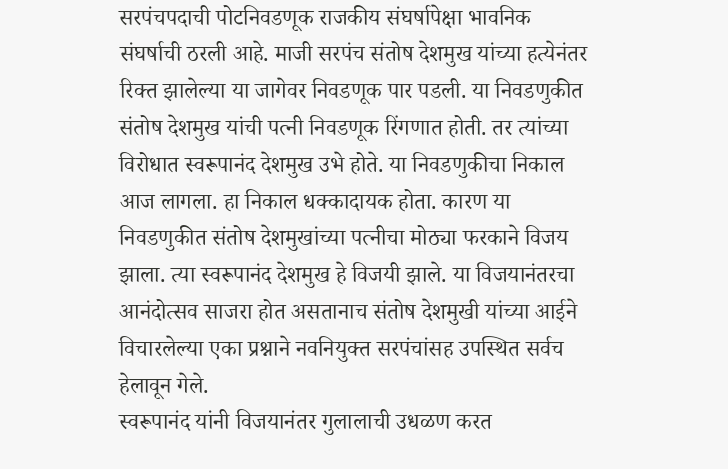सरपंचपदाची पोटनिवडणूक राजकीय संघर्षापेक्षा भावनिक संघर्षाची ठरली आहे. माजी सरपंच संतोष देशमुख यांच्या हत्येनंतर रिक्त झालेल्या या जागेवर निवडणूक पार पडली. या निवडणुकीत संतोष देशमुख यांची पत्नी निवडणूक रिंगणात होती. तर त्यांच्या विरोधात स्वरूपानंद देशमुख उभे होते. या निवडणुकीचा निकाल आज लागला. हा निकाल धक्कादायक होता. कारण या निवडणुकीत संतोष देशमुखांच्या पत्नीचा मोठ्या फरकाने विजय झाला. त्या स्वरूपानंद देशमुख हे विजयी झाले. या विजयानंतरचा आनंदोत्सव साजरा होत असतानाच संतोष देशमुखी यांच्या आईने विचारलेल्या एका प्रश्नाने नवनियुक्त सरपंचांसह उपस्थित सर्वच हेलावून गेले.
स्वरूपानंद यांनी विजयानंतर गुलालाची उधळण करत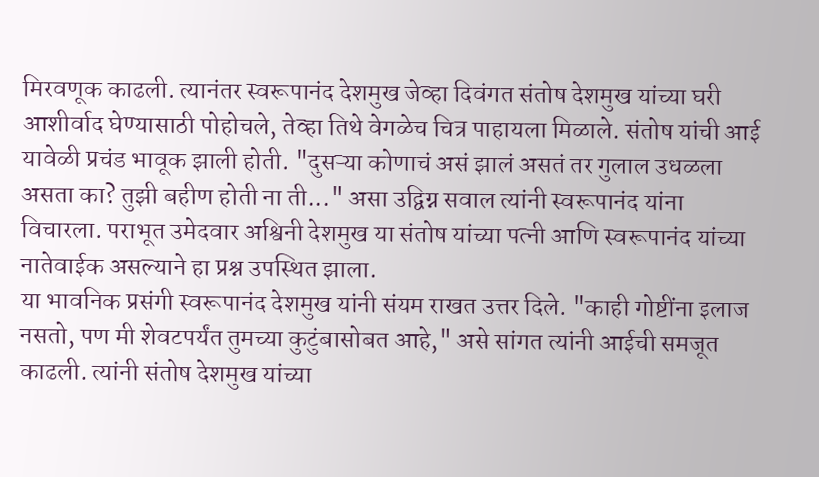मिरवणूक काढली. त्यानंतर स्वरूपानंद देशमुख जेव्हा दिवंगत संतोष देशमुख यांच्या घरी आशीर्वाद घेण्यासाठी पोहोचले, तेव्हा तिथे वेगळेच चित्र पाहायला मिळाले. संतोष यांची आई यावेळी प्रचंड भावूक झाली होती. "दुसऱ्या कोणाचं असं झालं असतं तर गुलाल उधळला असता का? तुझी बहीण होती ना ती..." असा उद्विग्न सवाल त्यांनी स्वरूपानंद यांना विचारला. पराभूत उमेदवार अश्विनी देशमुख या संतोष यांच्या पत्नी आणि स्वरूपानंद यांच्या नातेवाईक असल्याने हा प्रश्न उपस्थित झाला.
या भावनिक प्रसंगी स्वरूपानंद देशमुख यांनी संयम राखत उत्तर दिले. "काही गोष्टींना इलाज नसतो, पण मी शेवटपर्यंत तुमच्या कुटुंबासोबत आहे," असे सांगत त्यांनी आईची समजूत काढली. त्यांनी संतोष देशमुख यांच्या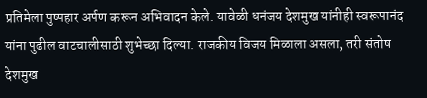प्रतिमेला पुष्पहार अर्पण करून अभिवादन केले. यावेळी धनंजय देशमुख यांनीही स्वरूपानंद यांना पुढील वाटचालीसाठी शुभेच्छा दिल्या. राजकीय विजय मिळाला असला, तरी संतोष देशमुख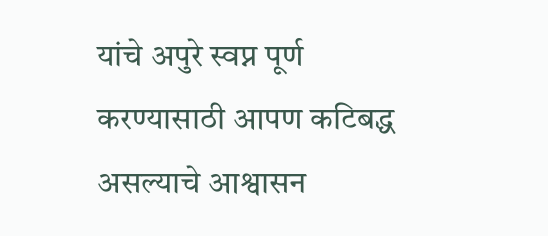यांचे अपुरे स्वप्न पूर्ण करण्यासाठी आपण कटिबद्ध असल्याचे आश्वासन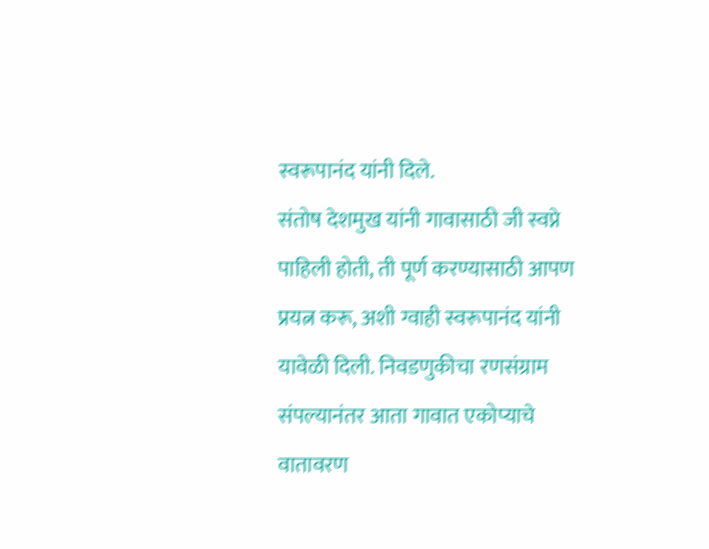स्वरूपानंद यांनी दिले.
संतोष देशमुख यांनी गावासाठी जी स्वप्ने पाहिली होती, ती पूर्ण करण्यासाठी आपण प्रयत्न करू, अशी ग्वाही स्वरूपानंद यांनी यावेळी दिली. निवडणुकीचा रणसंग्राम संपल्यानंतर आता गावात एकोप्याचे वातावरण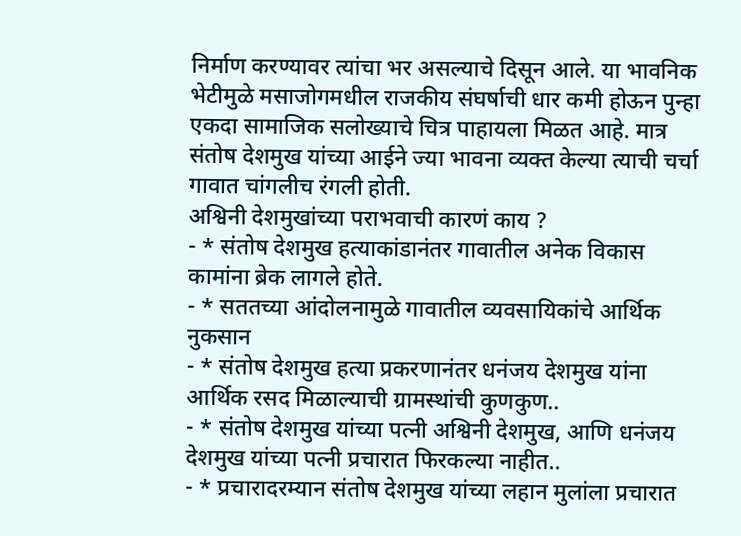निर्माण करण्यावर त्यांचा भर असल्याचे दिसून आले. या भावनिक भेटीमुळे मसाजोगमधील राजकीय संघर्षाची धार कमी होऊन पुन्हा एकदा सामाजिक सलोख्याचे चित्र पाहायला मिळत आहे. मात्र संतोष देशमुख यांच्या आईने ज्या भावना व्यक्त केल्या त्याची चर्चा गावात चांगलीच रंगली होती.
अश्विनी देशमुखांच्या पराभवाची कारणं काय ?
- * संतोष देशमुख हत्याकांडानंतर गावातील अनेक विकास कामांना ब्रेक लागले होते.
- * सततच्या आंदोलनामुळे गावातील व्यवसायिकांचे आर्थिक नुकसान
- * संतोष देशमुख हत्या प्रकरणानंतर धनंजय देशमुख यांना आर्थिक रसद मिळाल्याची ग्रामस्थांची कुणकुण..
- * संतोष देशमुख यांच्या पत्नी अश्विनी देशमुख, आणि धनंजय देशमुख यांच्या पत्नी प्रचारात फिरकल्या नाहीत..
- * प्रचारादरम्यान संतोष देशमुख यांच्या लहान मुलांला प्रचारात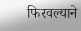फिरवल्याने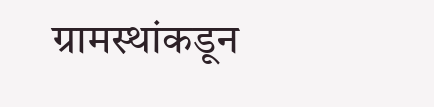ग्रामस्थांकडून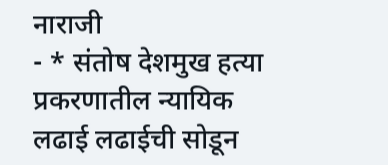नाराजी
- * संतोष देशमुख हत्या प्रकरणातील न्यायिक लढाई लढाईची सोडून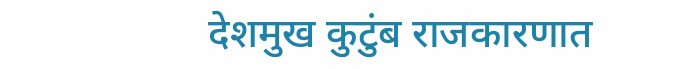देशमुख कुटुंब राजकारणात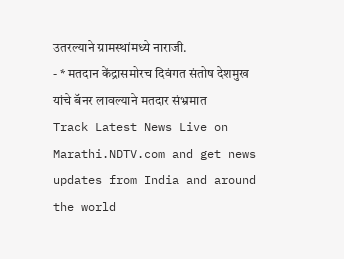उतरल्याने ग्रामस्थांमध्ये नाराजी.
- * मतदान केंद्रासमोरच दिवंगत संतोष देशमुख यांचे बॅनर लावल्याने मतदार संभ्रमात
Track Latest News Live on Marathi.NDTV.com and get news updates from India and around the world